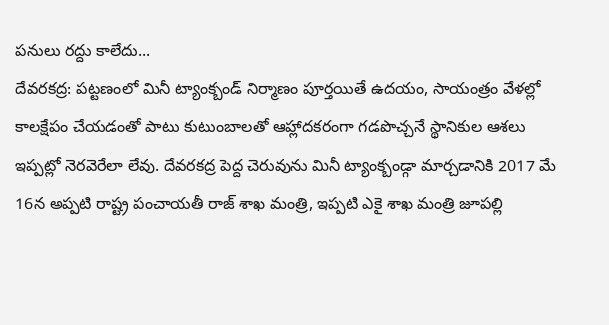పనులు రద్దు కాలేదు...
దేవరకద్ర: పట్టణంలో మినీ ట్యాంక్బండ్ నిర్మాణం పూర్తయితే ఉదయం, సాయంత్రం వేళల్లో కాలక్షేపం చేయడంతో పాటు కుటుంబాలతో ఆహ్లాదకరంగా గడపొచ్చనే స్థానికుల ఆశలు ఇప్పట్లో నెరవెరేలా లేవు. దేవరకద్ర పెద్ద చెరువును మినీ ట్యాంక్బండ్గా మార్చడానికి 2017 మే 16న అప్పటి రాష్ట్ర పంచాయతీ రాజ్ శాఖ మంత్రి, ఇప్పటి ఎకై శాఖ మంత్రి జూపల్లి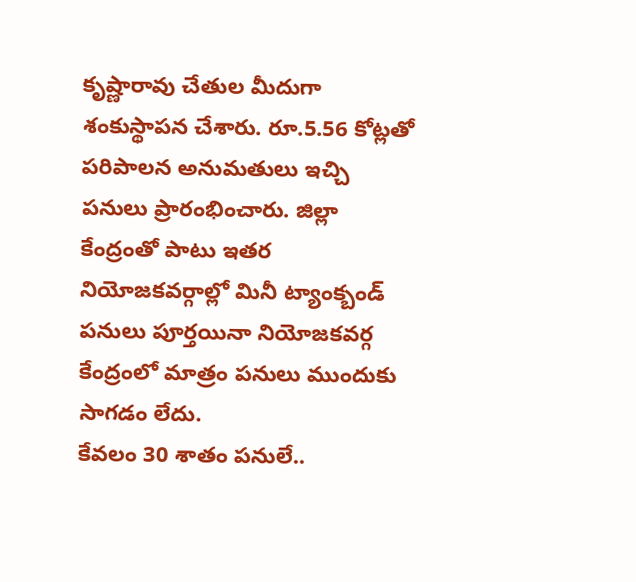కృష్ణారావు చేతుల మీదుగా శంకుస్థాపన చేశారు. రూ.5.56 కోట్లతో పరిపాలన అనుమతులు ఇచ్చి పనులు ప్రారంభించారు. జిల్లా కేంద్రంతో పాటు ఇతర నియోజకవర్గాల్లో మినీ ట్యాంక్బండ్ పనులు పూర్తయినా నియోజకవర్గ కేంద్రంలో మాత్రం పనులు ముందుకు సాగడం లేదు.
కేవలం 30 శాతం పనులే..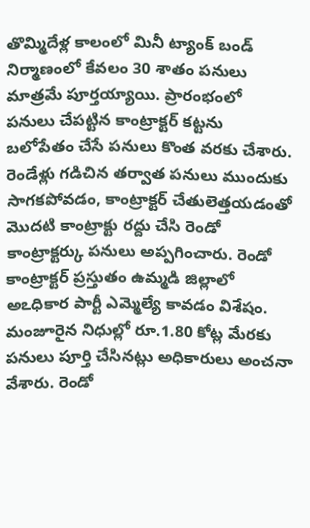తొమ్మిదేళ్ల కాలంలో మినీ ట్యాంక్ బండ్ నిర్మాణంలో కేవలం 30 శాతం పనులు మాత్రమే పూర్తయ్యాయి. ప్రారంభంలో పనులు చేపట్టిన కాంట్రాక్టర్ కట్టను బలోపేతం చేసే పనులు కొంత వరకు చేశారు. రెండేళ్లు గడిచిన తర్వాత పనులు ముందుకు సాగకపోవడం, కాంట్రాక్టర్ చేతులెత్తయడంతో మొదటి కాంట్రాక్టు రద్దు చేసి రెండో కాంట్రాక్టర్కు పనులు అప్పగించారు. రెండో కాంట్రాక్టర్ ప్రస్తుతం ఉమ్మడి జిల్లాలో అఽధికార పార్టీ ఎమ్మెల్యే కావడం విశేషం. మంజూరైన నిధుల్లో రూ.1.80 కోట్ల మేరకు పనులు పూర్తి చేసినట్లు అధికారులు అంచనా వేశారు. రెండో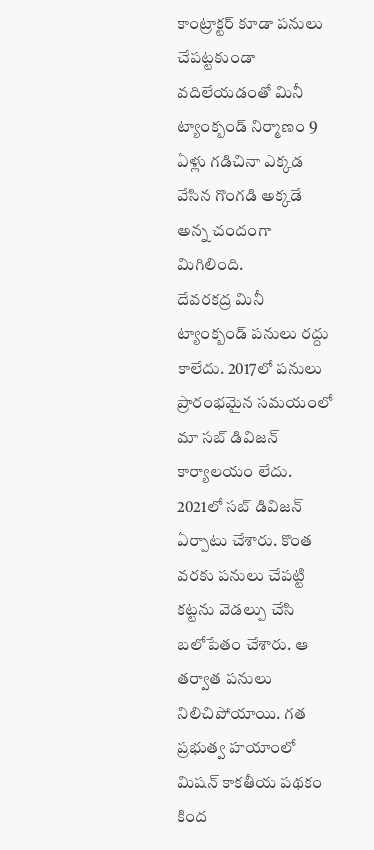కాంట్రాక్టర్ కూడా పనులు చేపట్టకుండా వదిలేయడంతో మినీ ట్యాంక్బండ్ నిర్మాణం 9 ఏళ్లు గడిచినా ఎక్కడ వేసిన గొంగడి అక్కడే అన్న చందంగా మిగిలింది.
దేవరకద్ర మినీ ట్యాంక్బండ్ పనులు రద్దు కాలేదు. 2017లో పనులు ప్రారంభమైన సమయంలో మా సబ్ డివిజన్ కార్యాలయం లేదు. 2021లో సబ్ డివిజన్ ఏర్పాటు చేశారు. కొంత వరకు పనులు చేపట్టి కట్టను వెడల్పు చేసి బలోపేతం చేశారు. ఆ తర్వాత పనులు నిలిచిపోయాయి. గత ప్రభుత్వ హయాంలో మిషన్ కాకతీయ పథకం కింద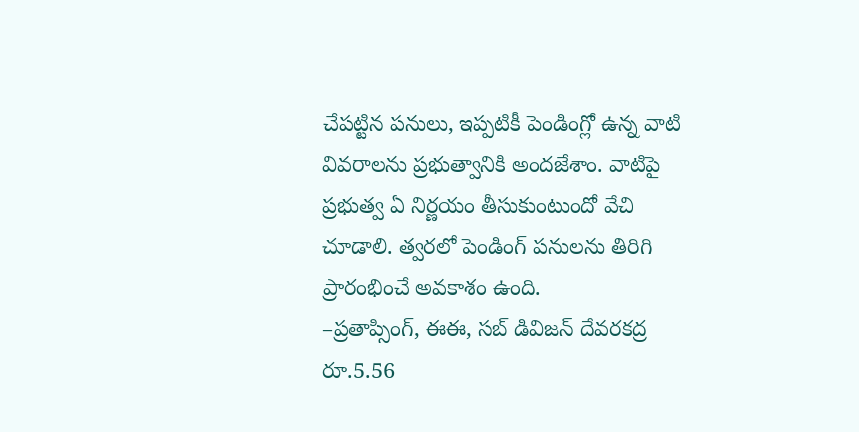చేపట్టిన పనులు, ఇప్పటికీ పెండింగ్లో ఉన్న వాటి వివరాలను ప్రభుత్వానికి అందజేశాం. వాటిపై ప్రభుత్వ ఏ నిర్ణయం తీసుకుంటుందో వేచి చూడాలి. త్వరలో పెండింగ్ పనులను తిరిగి ప్రారంభించే అవకాశం ఉంది.
–ప్రతాప్సింగ్, ఈఈ, సబ్ డివిజన్ దేవరకద్ర
రూ.5.56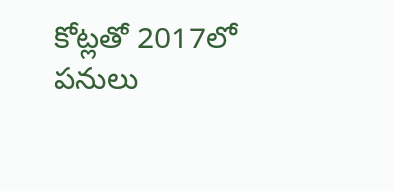కోట్లతో 2017లో పనులు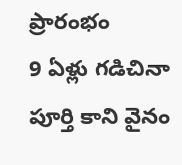ప్రారంభం
9 ఏళ్లు గడిచినా పూర్తి కాని వైనం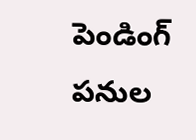పెండింగ్ పనుల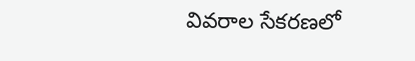వివరాల సేకరణలో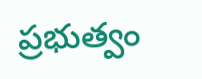ప్రభుత్వం